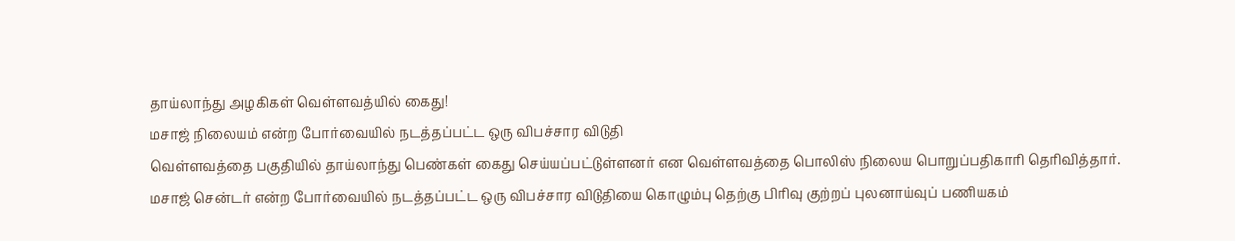தாய்லாந்து அழகிகள் வெள்ளவத்யில் கைது!
மசாஜ் நிலையம் என்ற போர்வையில் நடத்தப்பட்ட ஒரு விபச்சார விடுதி
வெள்ளவத்தை பகுதியில் தாய்லாந்து பெண்கள் கைது செய்யப்பட்டுள்ளனர் என வெள்ளவத்தை பொலிஸ் நிலைய பொறுப்பதிகாரி தெரிவித்தார்.
மசாஜ் சென்டர் என்ற போர்வையில் நடத்தப்பட்ட ஒரு விபச்சார விடுதியை கொழும்பு தெற்கு பிரிவு குற்றப் புலனாய்வுப் பணியகம்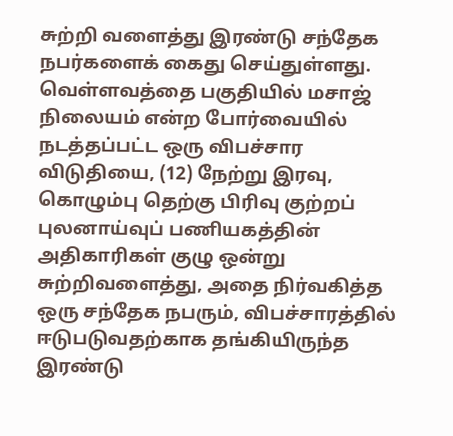சுற்றி வளைத்து இரண்டு சந்தேக நபர்களைக் கைது செய்துள்ளது.
வெள்ளவத்தை பகுதியில் மசாஜ் நிலையம் என்ற போர்வையில் நடத்தப்பட்ட ஒரு விபச்சார விடுதியை, (12) நேற்று இரவு, கொழும்பு தெற்கு பிரிவு குற்றப் புலனாய்வுப் பணியகத்தின் அதிகாரிகள் குழு ஒன்று சுற்றிவளைத்து, அதை நிர்வகித்த ஒரு சந்தேக நபரும், விபச்சாரத்தில் ஈடுபடுவதற்காக தங்கியிருந்த இரண்டு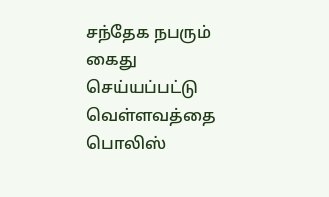சந்தேக நபரும் கைது செய்யப்பட்டு வெள்ளவத்தை பொலிஸ்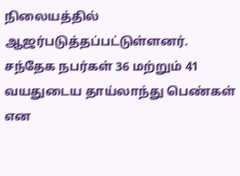நிலையத்தில் ஆஜர்படுத்தப்பட்டுள்ளனர்.
சந்தேக நபர்கள் 36 மற்றும் 41 வயதுடைய தாய்லாந்து பெண்கள் என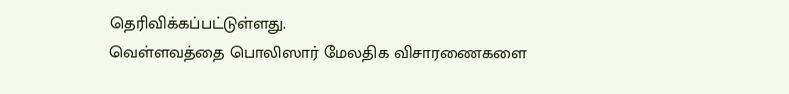தெரிவிக்கப்பட்டுள்ளது.
வெள்ளவத்தை பொலிஸார் மேலதிக விசாரணைகளை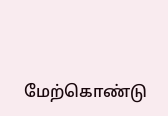மேற்கொண்டு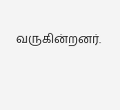வருகின்றனர்.